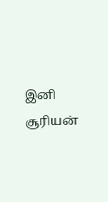இனி சூரியன்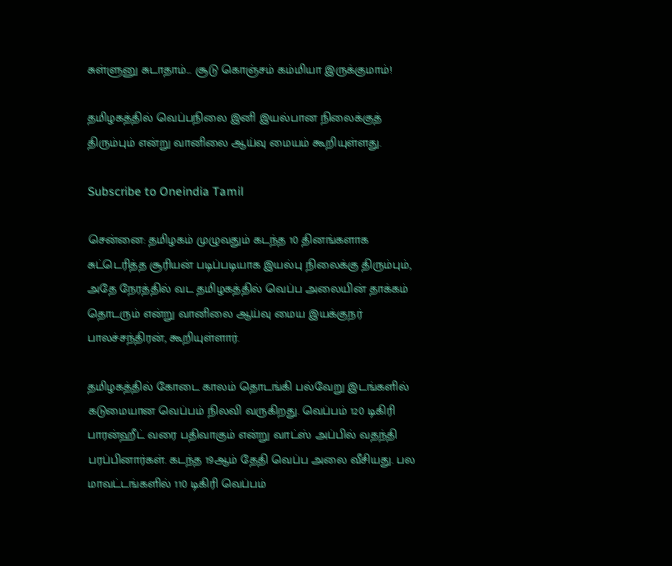சுள்ளுனு சுடாதாம்... சூடு கொஞ்சம் கம்மியா இருக்குமாம்!

தமிழகத்தில் வெப்பநிலை இனி இயல்பான நிலைக்குத் திரும்பும் என்று வானிலை ஆய்வு மையம் கூறியுள்ளது.

Subscribe to Oneindia Tamil

சென்னை: தமிழகம் முழுவதும் கடந்த 10 தினங்களாக சுட்டெரித்த சூரியன் படிப்படியாக இயல்பு நிலைக்கு திரும்பும், அதே நேரத்தில் வட தமிழகத்தில் வெப்ப அலையின் தாக்கம் தொடரும் என்று வானிலை ஆய்வு மைய இயக்குநர் பாலச்சந்திரன், கூறியுள்ளார்.

தமிழகத்தில் கோடை காலம் தொடங்கி பல்வேறு இடங்களில் கடுமையான வெப்பம் நிலவி வருகிறது. வெப்பம் 120 டிகிரி பாரன்ஹீட் வரை பதிவாகும் என்று வாட்ஸ் அப்பில் வதந்தி பரப்பினார்கள். கடந்த 19ஆம் தேதி வெப்ப அலை வீசியது. பல மாவட்டங்களில் 110 டிகிரி வெப்பம்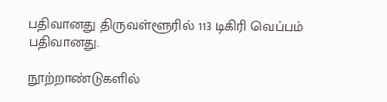பதிவானது திருவள்ளூரில் 113 டிகிரி வெப்பம் பதிவானது.

நூற்றாண்டுகளில்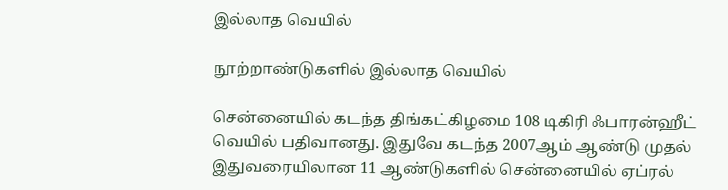இல்லாத வெயில்

நூற்றாண்டுகளில் இல்லாத வெயில்

சென்னையில் கடந்த திங்கட்கிழமை 108 டிகிரி ஃபாரன்ஹீட் வெயில் பதிவானது. இதுவே கடந்த 2007ஆம் ஆண்டு முதல் இதுவரையிலான 11 ஆண்டுகளில் சென்னையில் ஏப்ரல்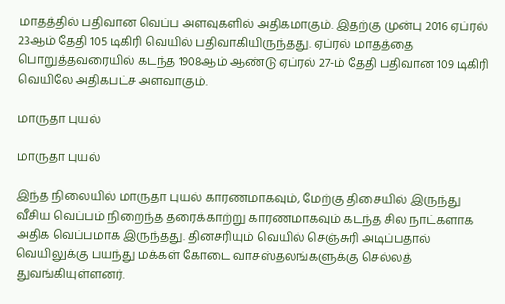மாதத்தில் பதிவான வெப்ப அளவுகளில் அதிகமாகும். இதற்கு முன்பு 2016 ஏப்ரல் 23ஆம் தேதி 105 டிகிரி வெயில் பதிவாகியிருந்தது. ஏப்ரல் மாதத்தை பொறுத்தவரையில் கடந்த 1908ஆம் ஆண்டு ஏப்ரல் 27-ம் தேதி பதிவான 109 டிகிரி வெயிலே அதிகபட்ச அளவாகும்.

மாருதா புயல்

மாருதா புயல்

இந்த நிலையில் மாருதா புயல் காரணமாகவும், மேற்கு திசையில் இருந்து வீசிய வெப்பம் நிறைந்த தரைக்காற்று காரணமாகவும் கடந்த சில நாட்களாக அதிக வெப்பமாக இருந்தது. தினசரியும் வெயில் செஞ்சுரி அடிப்பதால் வெயிலுக்கு பயந்து மக்கள் கோடை வாசஸ்தலங்களுக்கு செல்லத் துவங்கியுள்ளனர்.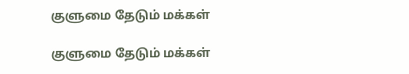குளுமை தேடும் மக்கள்

குளுமை தேடும் மக்கள்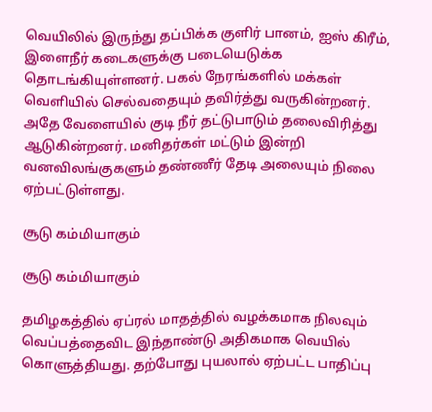வெயிலில் இருந்து தப்பிக்க குளிர் பானம், ஐஸ் கிரீம், இளைநீர் கடைகளுக்கு படையெடுக்க தொடங்கியுள்ளனர். பகல் நேரங்களில் மக்கள் வெளியில் செல்வதையும் தவிர்த்து வருகின்றனர். அதே வேளையில் குடி நீர் தட்டுபாடும் தலைவிரித்து ஆடுகின்றனர். மனிதர்கள் மட்டும் இன்றி வனவிலங்குகளும் தண்ணீர் தேடி அலையும் நிலை ஏற்பட்டுள்ளது.

சூடு கம்மியாகும்

சூடு கம்மியாகும்

தமிழகத்தில் ஏப்ரல் மாதத்தில் வழக்கமாக நிலவும் வெப்பத்தைவிட இந்தாண்டு அதிகமாக வெயில் கொளுத்தியது. தற்போது புயலால் ஏற்பட்ட பாதிப்பு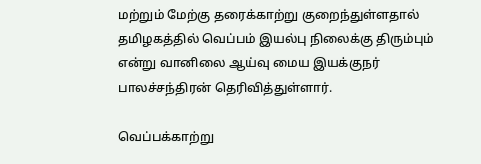மற்றும் மேற்கு தரைக்காற்று குறைந்துள்ளதால் தமிழகத்தில் வெப்பம் இயல்பு நிலைக்கு திரும்பும் என்று வானிலை ஆய்வு மைய இயக்குநர் பாலச்சந்திரன் தெரிவித்துள்ளார்.

வெப்பக்காற்று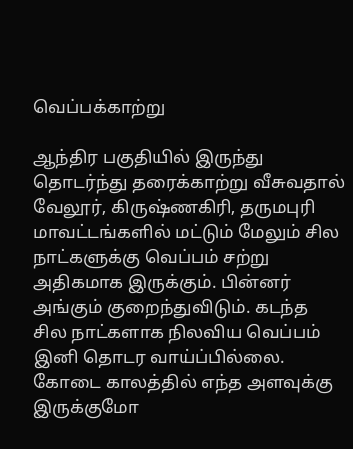வெப்பக்காற்று

ஆந்திர பகுதியில் இருந்து தொடர்ந்து தரைக்காற்று வீசுவதால் வேலூர், கிருஷ்ணகிரி, தருமபுரி மாவட்டங்களில் மட்டும் மேலும் சில நாட்களுக்கு வெப்பம் சற்று அதிகமாக இருக்கும். பின்னர் அங்கும் குறைந்துவிடும். கடந்த சில நாட்களாக நிலவிய வெப்பம் இனி தொடர வாய்ப்பில்லை. கோடை காலத்தில் எந்த அளவுக்கு இருக்குமோ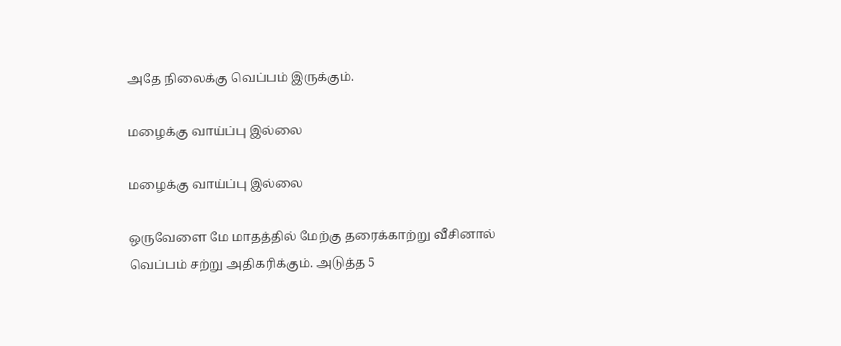அதே நிலைக்கு வெப்பம் இருக்கும்.

மழைக்கு வாய்ப்பு இல்லை

மழைக்கு வாய்ப்பு இல்லை

ஒருவேளை மே மாதத்தில் மேற்கு தரைக்காற்று வீசினால் வெப்பம் சற்று அதிகரிக்கும். அடுத்த 5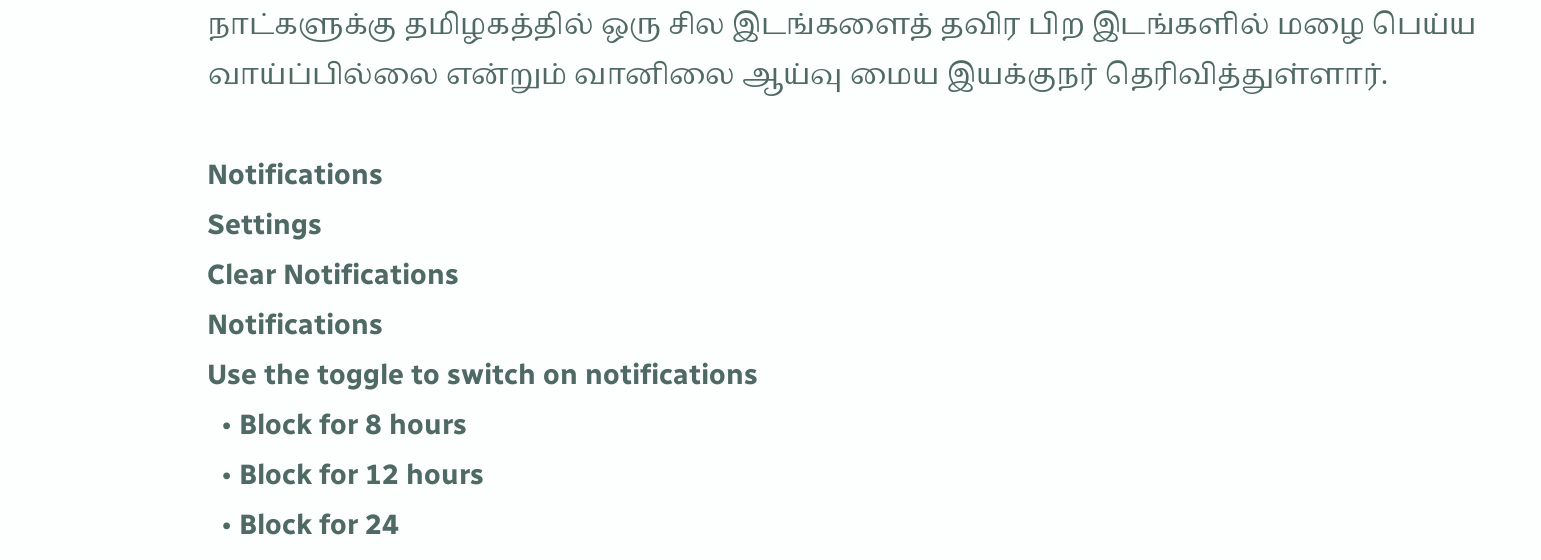நாட்களுக்கு தமிழகத்தில் ஒரு சில இடங்களைத் தவிர பிற இடங்களில் மழை பெய்ய வாய்ப்பில்லை என்றும் வானிலை ஆய்வு மைய இயக்குநர் தெரிவித்துள்ளார்.

Notifications
Settings
Clear Notifications
Notifications
Use the toggle to switch on notifications
  • Block for 8 hours
  • Block for 12 hours
  • Block for 24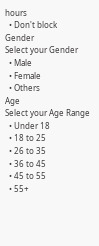hours
  • Don't block
Gender
Select your Gender
  • Male
  • Female
  • Others
Age
Select your Age Range
  • Under 18
  • 18 to 25
  • 26 to 35
  • 36 to 45
  • 45 to 55
  • 55+